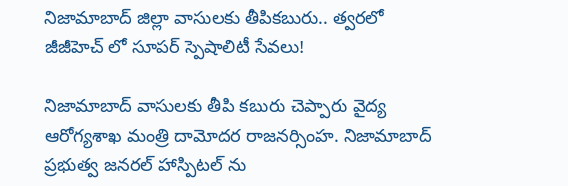నిజామాబాద్ జిల్లా వాసులకు తీపికబురు.. త్వరలో జీజీహెచ్ లో సూపర్ స్పెషాలిటీ సేవలు!

నిజామాబాద్ వాసులకు తీపి కబురు చెప్పారు వైద్య ఆరోగ్యశాఖ మంత్రి దామోదర రాజనర్సింహ. నిజామాబాద్ ప్రభుత్వ జనరల్ హాస్పిటల్ ను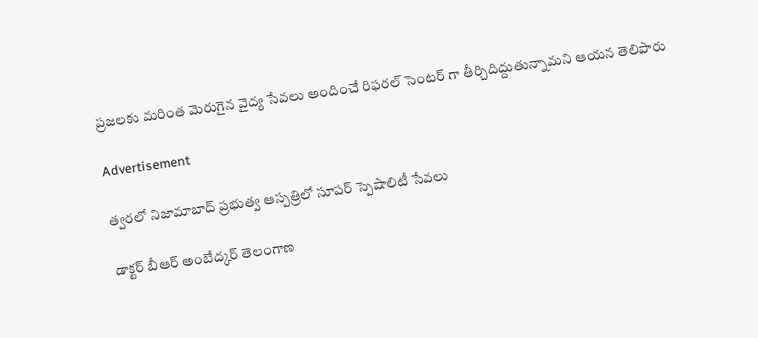ప్రజలకు మరింత మెరుగైన వైద్య సేవలు అందించే రిఫరల్ సెంటర్ గా తీర్చిదిద్దుతున్నామని ఆయన తెలిపారు

Advertisement

త్వరలో నిజామాబాద్ ప్రభుత్వ ఆస్పత్రిలో సూపర్ స్పెషాలిటీ సేవలు

డాక్టర్ బీఆర్‌‌ అంబేద్కర్ తెలంగాణ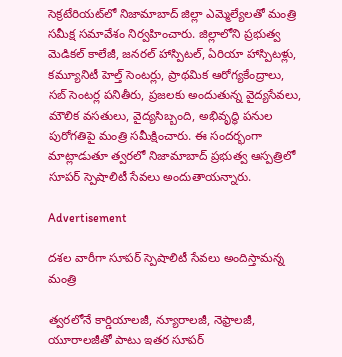సెక్రటేరియట్‌లో నిజామాబాద్ జిల్లా ఎమ్మెల్యేలతో మంత్రి సమీక్ష సమావేశం నిర్వహించారు. జిల్లాలోని ప్రభుత్వ మెడికల్ కాలేజీ, జనరల్ హాస్పిటల్, ఏరియా హాస్పిటళ్లు, కమ్యూనిటీ హెల్త్ సెంటర్లు, ప్రాథమిక ఆరోగ్యకేంద్రాలు, సబ్ సెంటర్ల పనితీరు, ప్రజలకు అందుతున్న వైద్యసేవలు, మౌలిక వసతులు, వైద్యసిబ్బంది, అభివృద్ధి పనుల పురోగతిపై మంత్రి సమీక్షించారు. ఈ సందర్భంగా మాట్లాడుతూ త్వరలో నిజామాబాద్ ప్రభుత్వ ఆస్పత్రిలో సూపర్ స్పెషాలిటీ సేవలు అందుతాయన్నారు.

Advertisement

దశల వారీగా సూపర్ స్పెషాలిటీ సేవలు అందిస్తామన్న మంత్రి

త్వరలోనే కార్డియాలజీ, న్యూరాలజీ, నెఫ్రాలజీ, యూరాలజీతో పాటు ఇతర సూపర్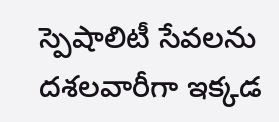స్పెషాలిటీ సేవలను దశలవారీగా ఇక్కడ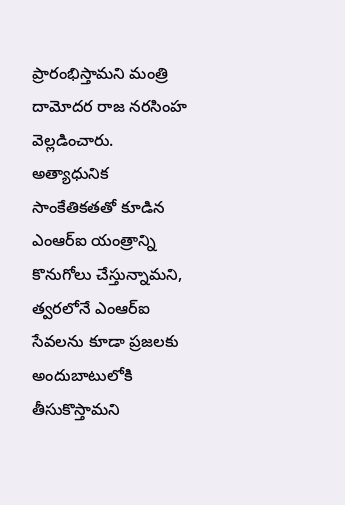ప్రారంభిస్తామని మంత్రి దామోదర రాజ నరసింహ వెల్లడించారు. అత్యాధునిక సాంకేతికతతో కూడిన ఎంఆర్‌ఐ యంత్రాన్ని కొనుగోలు చేస్తున్నామని, త్వరలోనే ఎంఆర్‌ఐ సేవలను కూడా ప్రజలకు అందుబాటులోకి తీసుకొస్తామని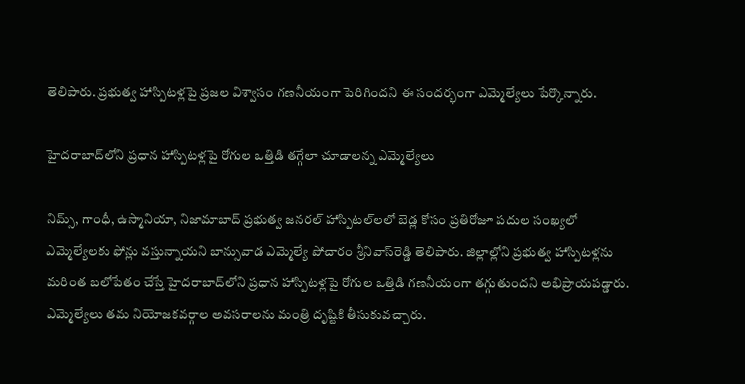తెలిపారు. ప్రభుత్వ హాస్పిటళ్లపై ప్రజల విశ్వాసం గణనీయంగా పెరిగిందని ఈ సందర్భంగా ఎమ్మెల్యేలు పేర్కొన్నారు.

హైదరాబాద్‌లోని ప్రధాన హాస్పిటళ్లపై రోగుల ఒత్తిడి తగ్గేలా చూడాలన్న ఎమ్మెల్యేలు

నిమ్స్‌, గాంధీ, ఉస్మానియా, నిజామాబాద్ ప్రభుత్వ జనరల్ హాస్పిటల్‌లలో బెడ్ల కోసం ప్రతిరోజూ పదుల సంఖ్యలో ఎమ్మెల్యేలకు ఫోన్లు వస్తున్నాయని బాన్సువాడ ఎమ్మెల్యే పోచారం శ్రీనివాస్‌రెడ్డి తెలిపారు. జిల్లాల్లోని ప్రభుత్వ హాస్పిటళ్లను మరింత బలోపేతం చేస్తే హైదరాబాద్‌లోని ప్రధాన హాస్పిటళ్లపై రోగుల ఒత్తిడి గణనీయంగా తగ్గుతుందని అభిప్రాయపడ్డారు. ఎమ్మెల్యేలు తమ నియోజకవర్గాల అవసరాలను మంత్రి దృష్టికి తీసుకువచ్చారు.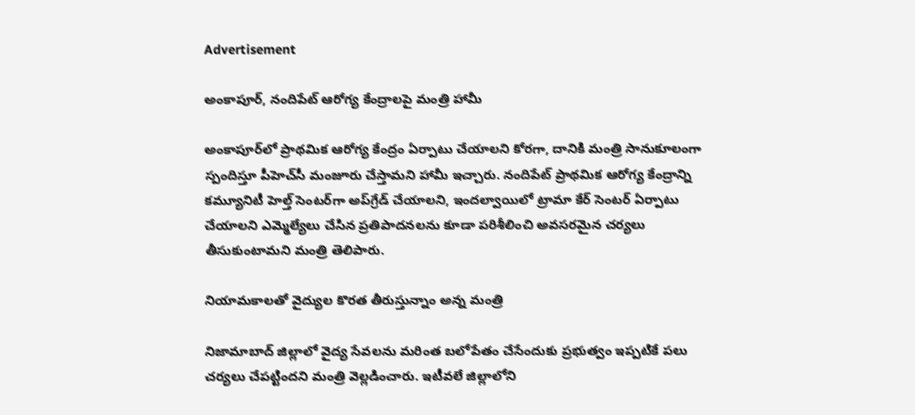Advertisement

అంకాపూర్, నందిపేట్ ఆరోగ్య కేంద్రాలపై మంత్రి హామీ

అంకాపూర్‌లో ప్రాథమిక ఆరోగ్య కేంద్రం ఏర్పాటు చేయాలని కోరగా, దానికి మంత్రి సానుకూలంగా స్పందిస్తూ పీహెచ్‌సీ మంజూరు చేస్తామని హామీ ఇచ్చారు. నందిపేట్ ప్రాథమిక ఆరోగ్య కేంద్రాన్ని కమ్యూనిటీ హెల్త్ సెంటర్‌గా అప్‌గ్రేడ్ చేయాలని, ఇందల్వాయిలో ట్రామా కేర్ సెంటర్ ఏర్పాటు చేయాలని ఎమ్మెల్యేలు చేసిన ప్రతిపాదనలను కూడా పరిశీలించి అవసరమైన చర్యలు తీసుకుంటామని మంత్రి తెలిపారు.

నియామకాలతో వైద్యుల కొరత తీరుస్తున్నాం అన్న మంత్రి

నిజామాబాద్ జిల్లాలో వైద్య సేవలను మరింత బలోపేతం చేసేందుకు ప్రభుత్వం ఇప్పటికే పలు చర్యలు చేపట్టిందని మంత్రి వెల్లడించారు. ఇటీవలే జిల్లాలోని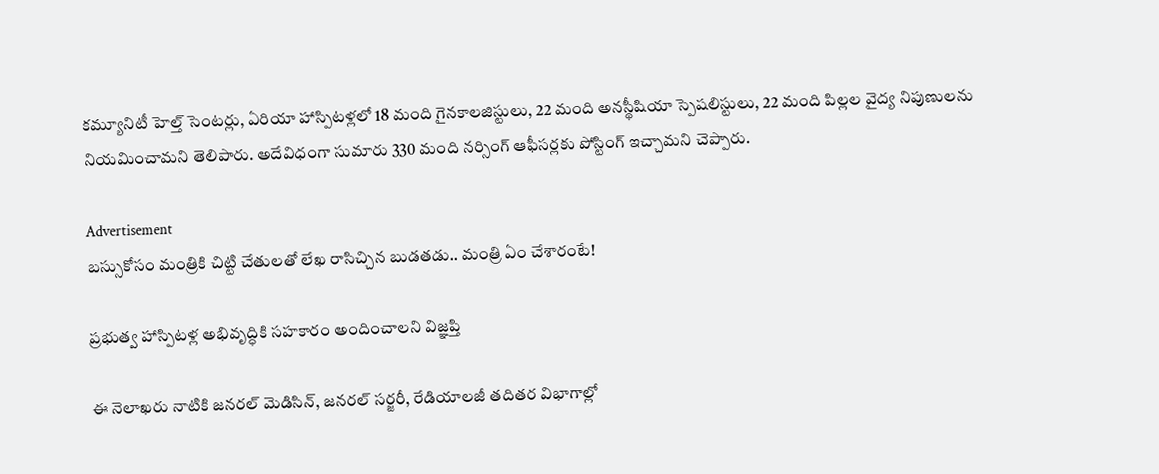కమ్యూనిటీ హెల్త్ సెంటర్లు, ఏరియా హాస్పిటళ్లలో 18 మంది గైనకాలజిస్టులు, 22 మంది అనస్థీషియా స్పెషలిస్టులు, 22 మంది పిల్లల వైద్య నిపుణులను నియమించామని తెలిపారు. అదేవిధంగా సుమారు 330 మంది నర్సింగ్ ఆఫీసర్లకు పోస్టింగ్ ఇచ్చామని చెప్పారు.

Advertisement
బస్సుకోసం మంత్రికి చిట్టి చేతులతో లేఖ రాసిచ్చిన బుడతడు.. మంత్రి ఏం చేశారంటే!

ప్రభుత్వ హాస్పిటళ్ల అభివృద్ధికి సహకారం అందించాలని విజ్ఞప్తి

ఈ నెలాఖరు నాటికి జనరల్ మెడిసిన్, జనరల్ సర్జరీ, రేడియాలజీ తదితర విభాగాల్లో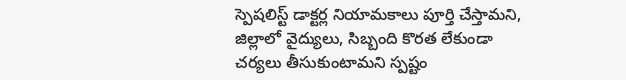స్పెషలిస్ట్ డాక్టర్ల నియామకాలు పూర్తి చేస్తామని, జిల్లాలో వైద్యులు, సిబ్బంది కొరత లేకుండా చర్యలు తీసుకుంటామని స్పష్టం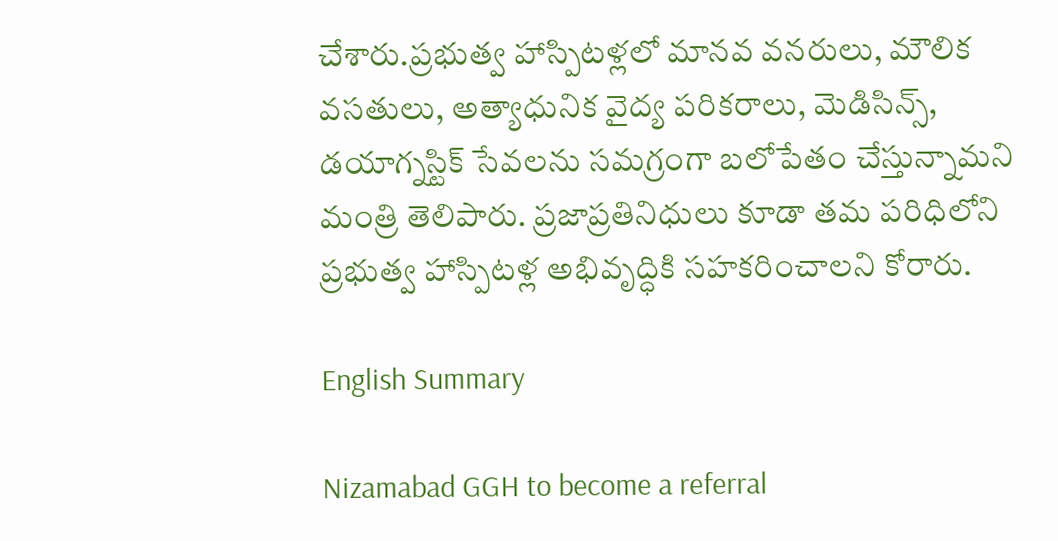చేశారు.ప్రభుత్వ హాస్పిటళ్లలో మానవ వనరులు, మౌలిక వసతులు, అత్యాధునిక వైద్య పరికరాలు, మెడిసిన్స్‌, డయాగ్నస్టిక్ సేవలను సమగ్రంగా బలోపేతం చేస్తున్నామని మంత్రి తెలిపారు. ప్రజాప్రతినిధులు కూడా తమ పరిధిలోని ప్రభుత్వ హాస్పిటళ్ల అభివృద్ధికి సహకరించాలని కోరారు.

English Summary

Nizamabad GGH to become a referral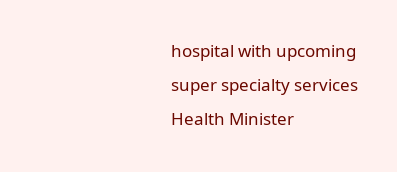hospital with upcoming super specialty services Health Minister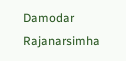Damodar Rajanarsimha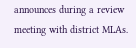announces during a review meeting with district MLAs.